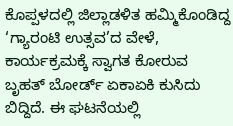ಕೊಪ್ಪಳದಲ್ಲಿ ಜಿಲ್ಲಾಡಳಿತ ಹಮ್ಮಿಕೊಂಡಿದ್ದ ‘ಗ್ಯಾರಂಟಿ ಉತ್ಸವ’ದ ವೇಳೆ, ಕಾರ್ಯಕ್ರಮಕ್ಕೆ ಸ್ವಾಗತ ಕೋರುವ ಬೃಹತ್ ಬೋರ್ಡ್ ಏಕಾಏಕಿ ಕುಸಿದು ಬಿದ್ದಿದೆ. ಈ ಘಟನೆಯಲ್ಲಿ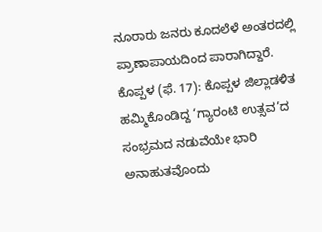ನೂರಾರು ಜನರು ಕೂದಲೆಳೆ ಅಂತರದಲ್ಲಿ ಪ್ರಾಣಾಪಾಯದಿಂದ ಪಾರಾಗಿದ್ದಾರೆ.
ಕೊಪ್ಪಳ (ಫೆ. 17): ಕೊಪ್ಪಳ ಜಿಲ್ಲಾಡಳಿತ ಹಮ್ಮಿಕೊಂಡಿದ್ದ ‘ಗ್ಯಾರಂಟಿ ಉತ್ಸವ’ದ ಸಂಭ್ರಮದ ನಡುವೆಯೇ ಭಾರಿ ಅನಾಹುತವೊಂದು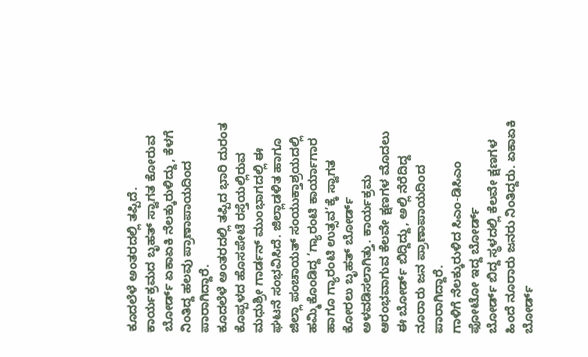ಕೂದಲೆಳೆ ಅಂತರದಲ್ಲಿ ತಪ್ಪಿದೆ. ಕಾರ್ಯಕ್ರಮದ ಬೃಹತ್ ಸ್ವಾಗತ ಕೋರುವ ಬೋರ್ಡ್ ಏಕಾಏಕಿ ನೆಲಕ್ಕುರುಳಿದ್ದು, ಕೆಳಗೆ ನಿಂತಿದ್ದ ಹಲವು ಪ್ರಾಣಾಪಾಯದಿಂದ ಪಾರಾಗಿದ್ದಾರೆ.
ಕೂದಲೆಳೆ ಅಂತರದಲ್ಲಿ ತಪ್ಪಿದ ಭಾರಿ ದುರಂತ
ಕೊಪ್ಪಳದ ಹೊಸಪೇಟೆ ರಸ್ತೆಯಲ್ಲಿರುವ ಮಧುಶ್ರೀ ಗಾರ್ಡನ್ ಮುಂಭಾಗದಲ್ಲಿ ಈ ಘಟನೆ ಸಂಭವಿಸಿದೆ. ಜಿಲ್ಲಾಡಳಿತ ಹಾಗೂ ಜಿಲ್ಲಾ ಪಂಚಾಯತ್ ಸಂಯುಕ್ತಾಶ್ರಯದಲ್ಲಿ ಹಮ್ಮಿಕೊಂಡಿದ್ದ ‘ಗ್ಯಾರಂಟಿ ಕಾರ್ಯಾಗಾರ ಹಾಗೂ ಗ್ಯಾರಂಟಿ ಉತ್ಸವ’ಕ್ಕೆ ಸ್ವಾಗತ ಕೋರಲು ಬೃಹತ್ ಬೋರ್ಡ್ ಅಳವಡಿಸಲಾಗಿತ್ತು. ಕಾರ್ಯಕ್ರಮ ಆರಂಭವಾಗುವ ಕೆಲವೇ ಕ್ಷಣಗಳ ಮೊದಲು ಈ ಬೋರ್ಡ್ ಬಿದ್ದಿದ್ದು, ಅಲ್ಲಿ ನೆರೆದಿದ್ದ ನೂರಾರು ಜನ ಪ್ರಾಣಾಪಾಯದಿಂದ ಪಾರಾಗಿದ್ದಾರೆ.
ಗಾಳಿಗೆ ನೆಲಕ್ಕುರುಳಿದ ಸಿಎಂ-ಡಿಸಿಎಂ ಫೋಟೋ ಇದ್ದ ಬೋರ್ಡ್
ಬೋರ್ಡ್ ಬಿದ್ದ ಸ್ಥಳದಲ್ಲಿ ಕೆಲವೇ ಕ್ಷಣಗಳ ಹಿಂದೆ ನೂರಾರು ಜನರು ನಿಂತಿದ್ದರು. ಏಕಾಏಕಿ ಬೋರ್ಡ್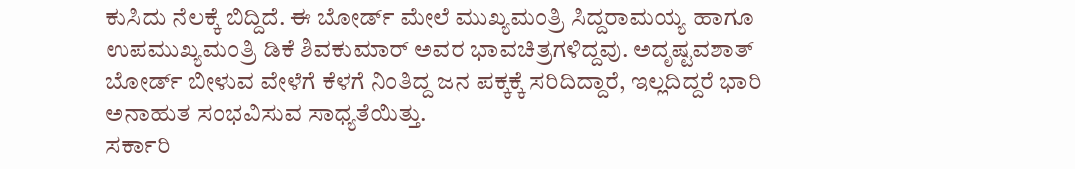ಕುಸಿದು ನೆಲಕ್ಕೆ ಬಿದ್ದಿದೆ. ಈ ಬೋರ್ಡ್ ಮೇಲೆ ಮುಖ್ಯಮಂತ್ರಿ ಸಿದ್ದರಾಮಯ್ಯ ಹಾಗೂ ಉಪಮುಖ್ಯಮಂತ್ರಿ ಡಿಕೆ ಶಿವಕುಮಾರ್ ಅವರ ಭಾವಚಿತ್ರಗಳಿದ್ದವು. ಅದೃಷ್ಟವಶಾತ್ ಬೋರ್ಡ್ ಬೀಳುವ ವೇಳೆಗೆ ಕೆಳಗೆ ನಿಂತಿದ್ದ ಜನ ಪಕ್ಕಕ್ಕೆ ಸರಿದಿದ್ದಾರೆ, ಇಲ್ಲದಿದ್ದರೆ ಭಾರಿ ಅನಾಹುತ ಸಂಭವಿಸುವ ಸಾಧ್ಯತೆಯಿತ್ತು.
ಸರ್ಕಾರಿ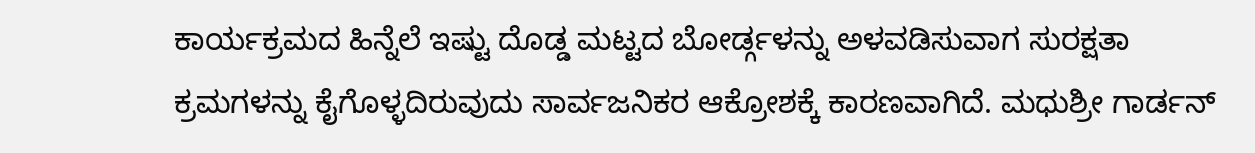ಕಾರ್ಯಕ್ರಮದ ಹಿನ್ನೆಲೆ ಇಷ್ಟು ದೊಡ್ಡ ಮಟ್ಟದ ಬೋರ್ಡ್ಗಳನ್ನು ಅಳವಡಿಸುವಾಗ ಸುರಕ್ಷತಾ ಕ್ರಮಗಳನ್ನು ಕೈಗೊಳ್ಳದಿರುವುದು ಸಾರ್ವಜನಿಕರ ಆಕ್ರೋಶಕ್ಕೆ ಕಾರಣವಾಗಿದೆ. ಮಧುಶ್ರೀ ಗಾರ್ಡನ್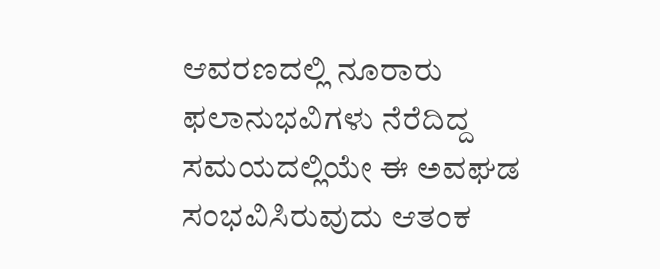ಆವರಣದಲ್ಲಿ ನೂರಾರು ಫಲಾನುಭವಿಗಳು ನೆರೆದಿದ್ದ ಸಮಯದಲ್ಲಿಯೇ ಈ ಅವಘಡ ಸಂಭವಿಸಿರುವುದು ಆತಂಕ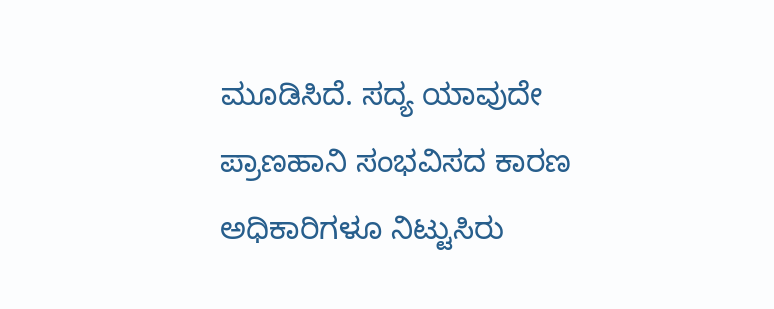ಮೂಡಿಸಿದೆ. ಸದ್ಯ ಯಾವುದೇ ಪ್ರಾಣಹಾನಿ ಸಂಭವಿಸದ ಕಾರಣ ಅಧಿಕಾರಿಗಳೂ ನಿಟ್ಟುಸಿರು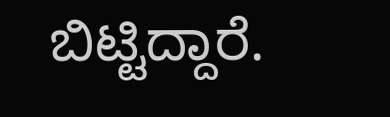ಬಿಟ್ಟಿದ್ದಾರೆ.